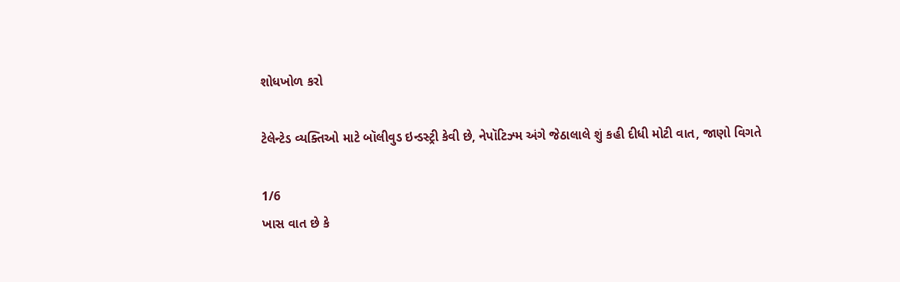શોધખોળ કરો

ટેલેન્ટેડ વ્યક્તિઓ માટે બૉલીવુડ ઇન્ડસ્ટ્રી કેવી છે, નેપૉટિઝ્મ અંગે જેઠાલાલે શું કહી દીધી મોટી વાત, જાણો વિગતે

1/6
ખાસ વાત છે કે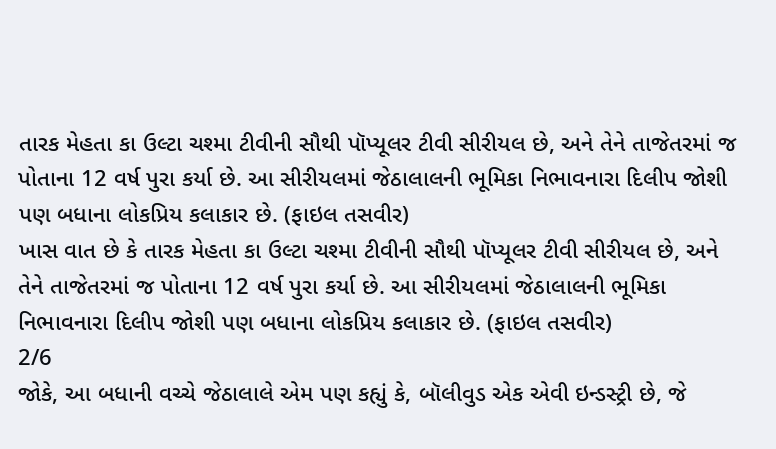તારક મેહતા કા ઉલ્ટા ચશ્મા ટીવીની સૌથી પૉપ્યૂલર ટીવી સીરીયલ છે, અને તેને તાજેતરમાં જ પોતાના 12 વર્ષ પુરા કર્યા છે. આ સીરીયલમાં જેઠાલાલની ભૂમિકા નિભાવનારા દિલીપ જોશી પણ બધાના લોકપ્રિય કલાકાર છે. (ફાઇલ તસવીર)
ખાસ વાત છે કે તારક મેહતા કા ઉલ્ટા ચશ્મા ટીવીની સૌથી પૉપ્યૂલર ટીવી સીરીયલ છે, અને તેને તાજેતરમાં જ પોતાના 12 વર્ષ પુરા કર્યા છે. આ સીરીયલમાં જેઠાલાલની ભૂમિકા નિભાવનારા દિલીપ જોશી પણ બધાના લોકપ્રિય કલાકાર છે. (ફાઇલ તસવીર)
2/6
જોકે, આ બધાની વચ્ચે જેઠાલાલે એમ પણ કહ્યું કે, બૉલીવુડ એક એવી ઇન્ડસ્ટ્રી છે, જે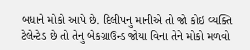બધાને મોકો આપે છે. દિલીપનુ માનીએ તો જો કોઇ વ્યક્તિ ટેલેન્ટેડ છે તો તેનુ બેકગ્રાઉન્ડ જોયા વિના તેને મોકો મળવો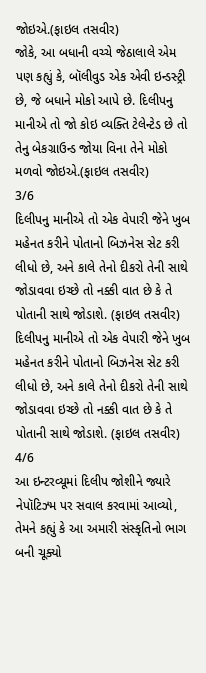જોઇએ.(ફાઇલ તસવીર)
જોકે, આ બધાની વચ્ચે જેઠાલાલે એમ પણ કહ્યું કે, બૉલીવુડ એક એવી ઇન્ડસ્ટ્રી છે, જે બધાને મોકો આપે છે. દિલીપનુ માનીએ તો જો કોઇ વ્યક્તિ ટેલેન્ટેડ છે તો તેનુ બેકગ્રાઉન્ડ જોયા વિના તેને મોકો મળવો જોઇએ.(ફાઇલ તસવીર)
3/6
દિલીપનુ માનીએ તો એક વેપારી જેને ખુબ મહેનત કરીને પોતાનો બિઝનેસ સેટ કરી લીધો છે, અને કાલે તેનો દીકરો તેની સાથે જોડાવવા ઇચ્છે તો નક્કી વાત છે કે તે પોતાની સાથે જોડાશે. (ફાઇલ તસવીર)
દિલીપનુ માનીએ તો એક વેપારી જેને ખુબ મહેનત કરીને પોતાનો બિઝનેસ સેટ કરી લીધો છે, અને કાલે તેનો દીકરો તેની સાથે જોડાવવા ઇચ્છે તો નક્કી વાત છે કે તે પોતાની સાથે જોડાશે. (ફાઇલ તસવીર)
4/6
આ ઇન્ટરવ્યૂમાં દિલીપ જોશીને જ્યારે નેપૉટિઝ્મ પર સવાલ કરવામાં આવ્યો, તેમને કહ્યું કે આ અમારી સંસ્કૃતિનો ભાગ બની ચૂક્યો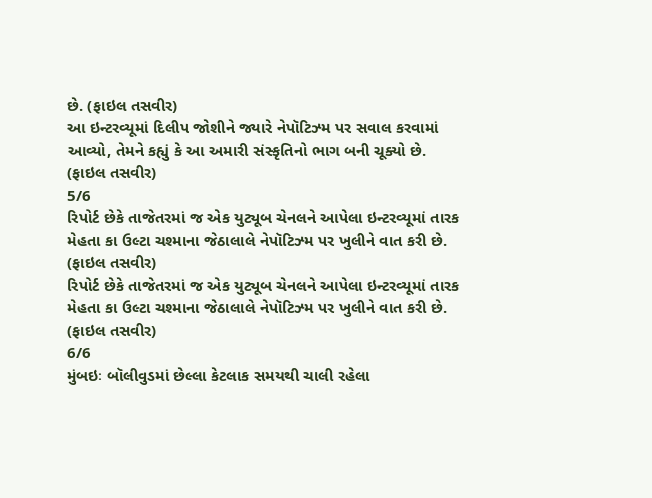છે. (ફાઇલ તસવીર)
આ ઇન્ટરવ્યૂમાં દિલીપ જોશીને જ્યારે નેપૉટિઝ્મ પર સવાલ કરવામાં આવ્યો, તેમને કહ્યું કે આ અમારી સંસ્કૃતિનો ભાગ બની ચૂક્યો છે. (ફાઇલ તસવીર)
5/6
રિપોર્ટ છેકે તાજેતરમાં જ એક યુટ્યૂબ ચેનલને આપેલા ઇન્ટરવ્યૂમાં તારક મેહતા કા ઉલ્ટા ચશ્માના જેઠાલાલે નેપૉટિઝ્મ પર ખુલીને વાત કરી છે. (ફાઇલ તસવીર)
રિપોર્ટ છેકે તાજેતરમાં જ એક યુટ્યૂબ ચેનલને આપેલા ઇન્ટરવ્યૂમાં તારક મેહતા કા ઉલ્ટા ચશ્માના જેઠાલાલે નેપૉટિઝ્મ પર ખુલીને વાત કરી છે. (ફાઇલ તસવીર)
6/6
મુંબઇઃ બૉલીવુડમાં છેલ્લા કેટલાક સમયથી ચાલી રહેલા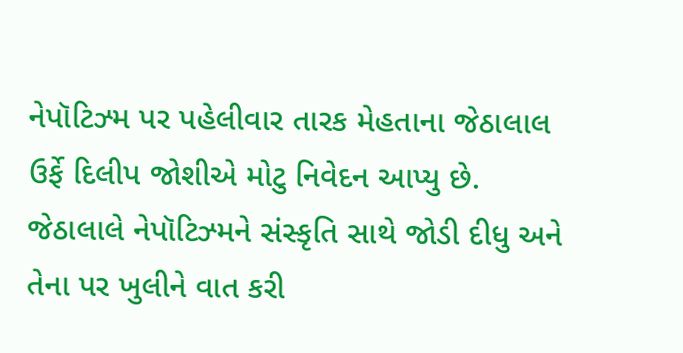નેપૉટિઝ્મ પર પહેલીવાર તારક મેહતાના જેઠાલાલ ઉર્ફે દિલીપ જોશીએ મોટુ નિવેદન આપ્યુ છે. જેઠાલાલે નેપૉટિઝ્મને સંસ્કૃતિ સાથે જોડી દીધુ અને તેના પર ખુલીને વાત કરી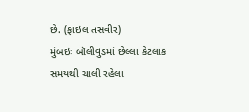છે. (ફાઇલ તસવીર)
મુંબઇઃ બૉલીવુડમાં છેલ્લા કેટલાક સમયથી ચાલી રહેલા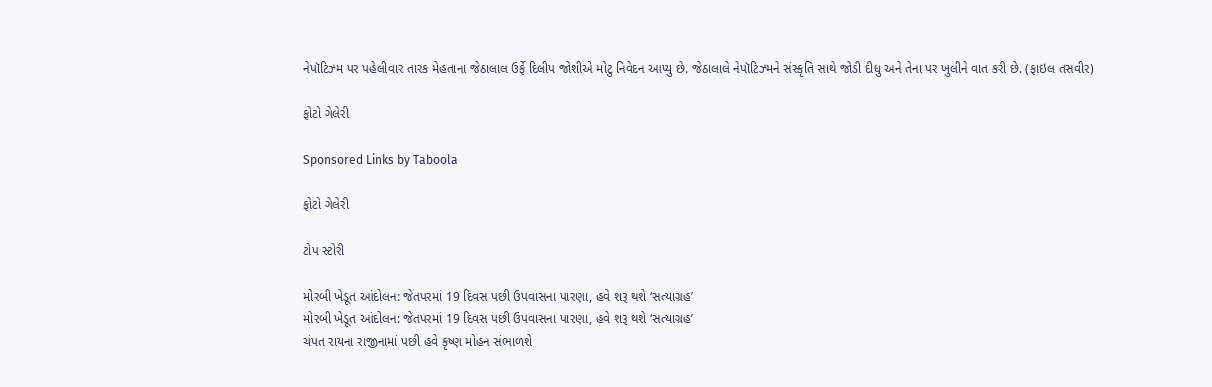નેપૉટિઝ્મ પર પહેલીવાર તારક મેહતાના જેઠાલાલ ઉર્ફે દિલીપ જોશીએ મોટુ નિવેદન આપ્યુ છે. જેઠાલાલે નેપૉટિઝ્મને સંસ્કૃતિ સાથે જોડી દીધુ અને તેના પર ખુલીને વાત કરી છે. (ફાઇલ તસવીર)

ફોટો ગેલેરી

Sponsored Links by Taboola

ફોટો ગેલેરી

ટોપ સ્ટોરી

મોરબી ખેડૂત આંદોલન: જેતપરમાં 19 દિવસ પછી ઉપવાસના પારણા, હવે શરૂ થશે ‘સત્યાગ્રહ’
મોરબી ખેડૂત આંદોલન: જેતપરમાં 19 દિવસ પછી ઉપવાસના પારણા, હવે શરૂ થશે ‘સત્યાગ્રહ’
ચંપત રાયના રાજીનામાં પછી હવે કૃષ્ણ મોહન સંભાળશે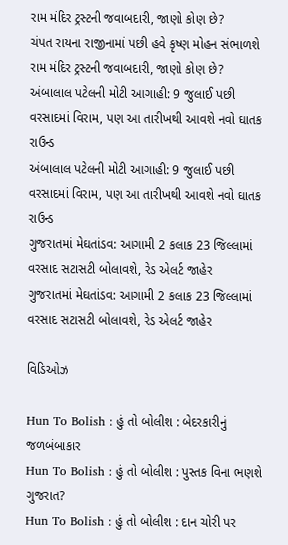રામ મંદિર ટ્રસ્ટની જવાબદારી, જાણો કોણ છે?
ચંપત રાયના રાજીનામાં પછી હવે કૃષ્ણ મોહન સંભાળશે રામ મંદિર ટ્રસ્ટની જવાબદારી, જાણો કોણ છે?
અંબાલાલ પટેલની મોટી આગાહી: 9 જુલાઈ પછી વરસાદમાં વિરામ, પણ આ તારીખથી આવશે નવો ઘાતક રાઉન્ડ
અંબાલાલ પટેલની મોટી આગાહી: 9 જુલાઈ પછી વરસાદમાં વિરામ, પણ આ તારીખથી આવશે નવો ઘાતક રાઉન્ડ
ગુજરાતમાં મેઘતાંડવ: આગામી 2 કલાક 23 જિલ્લામાં વરસાદ સટાસટી બોલાવશે, રેડ એલર્ટ જાહેર
ગુજરાતમાં મેઘતાંડવ: આગામી 2 કલાક 23 જિલ્લામાં વરસાદ સટાસટી બોલાવશે, રેડ એલર્ટ જાહેર

વિડિઓઝ

Hun To Bolish : હું તો બોલીશ : બેદરકારીનું જળબંબાકાર
Hun To Bolish : હું તો બોલીશ : પુસ્તક વિના ભણશે ગુજરાત?
Hun To Bolish : હું તો બોલીશ : દાન ચોરી પર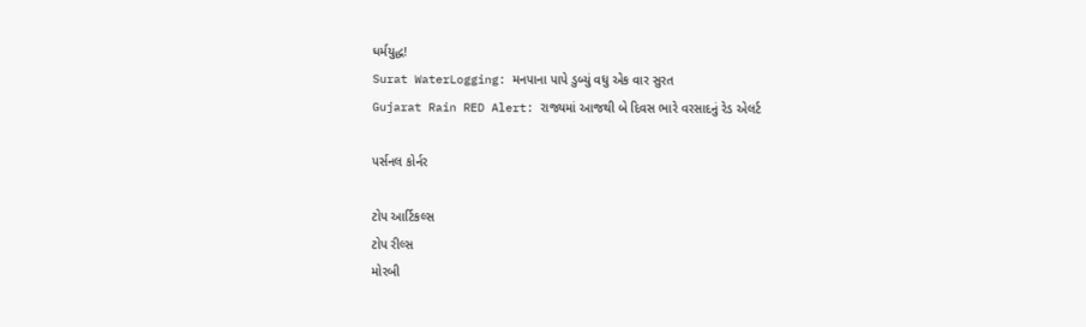ધર્મયુદ્ધ!
Surat WaterLogging: મનપાના પાપે ડુબ્યું વધુ એક વાર સુરત
Gujarat Rain RED Alert: રાજ્યમાં આજથી બે દિવસ ભારે વરસાદનું રેડ એલર્ટ

પર્સનલ કોર્નર

ટોપ આર્ટિકલ્સ
ટોપ રીલ્સ
મોરબી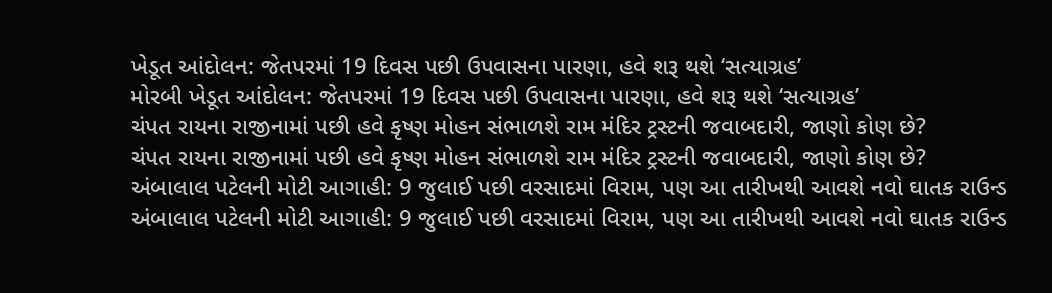ખેડૂત આંદોલન: જેતપરમાં 19 દિવસ પછી ઉપવાસના પારણા, હવે શરૂ થશે ‘સત્યાગ્રહ’
મોરબી ખેડૂત આંદોલન: જેતપરમાં 19 દિવસ પછી ઉપવાસના પારણા, હવે શરૂ થશે ‘સત્યાગ્રહ’
ચંપત રાયના રાજીનામાં પછી હવે કૃષ્ણ મોહન સંભાળશે રામ મંદિર ટ્રસ્ટની જવાબદારી, જાણો કોણ છે?
ચંપત રાયના રાજીનામાં પછી હવે કૃષ્ણ મોહન સંભાળશે રામ મંદિર ટ્રસ્ટની જવાબદારી, જાણો કોણ છે?
અંબાલાલ પટેલની મોટી આગાહી: 9 જુલાઈ પછી વરસાદમાં વિરામ, પણ આ તારીખથી આવશે નવો ઘાતક રાઉન્ડ
અંબાલાલ પટેલની મોટી આગાહી: 9 જુલાઈ પછી વરસાદમાં વિરામ, પણ આ તારીખથી આવશે નવો ઘાતક રાઉન્ડ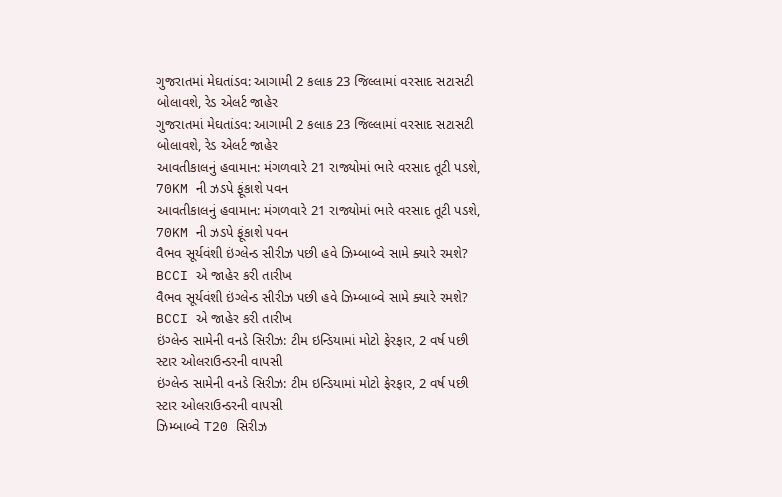ગુજરાતમાં મેઘતાંડવ: આગામી 2 કલાક 23 જિલ્લામાં વરસાદ સટાસટી બોલાવશે, રેડ એલર્ટ જાહેર
ગુજરાતમાં મેઘતાંડવ: આગામી 2 કલાક 23 જિલ્લામાં વરસાદ સટાસટી બોલાવશે, રેડ એલર્ટ જાહેર
આવતીકાલનું હવામાન: મંગળવારે 21 રાજ્યોમાં ભારે વરસાદ તૂટી પડશે, 70KM ની ઝડપે ફૂંકાશે પવન
આવતીકાલનું હવામાન: મંગળવારે 21 રાજ્યોમાં ભારે વરસાદ તૂટી પડશે, 70KM ની ઝડપે ફૂંકાશે પવન
વૈભવ સૂર્યવંશી ઇંગ્લેન્ડ સીરીઝ પછી હવે ઝિમ્બાબ્વે સામે ક્યારે રમશે? BCCI એ જાહેર કરી તારીખ
વૈભવ સૂર્યવંશી ઇંગ્લેન્ડ સીરીઝ પછી હવે ઝિમ્બાબ્વે સામે ક્યારે રમશે? BCCI એ જાહેર કરી તારીખ
ઇંગ્લેન્ડ સામેની વનડે સિરીઝ: ટીમ ઇન્ડિયામાં મોટો ફેરફાર, 2 વર્ષ પછી સ્ટાર ઓલરાઉન્ડરની વાપસી
ઇંગ્લેન્ડ સામેની વનડે સિરીઝ: ટીમ ઇન્ડિયામાં મોટો ફેરફાર, 2 વર્ષ પછી સ્ટાર ઓલરાઉન્ડરની વાપસી
ઝિમ્બાબ્વે T20 સિરીઝ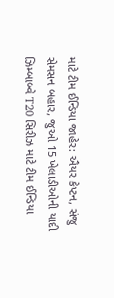માટે ટીમ ઈન્ડિયા જાહેર: ઐયર કેપ્ટન, સંજુ સેમસન બહાર, જુઓ 15 ખેલાડીઓની યાદી
ઝિમ્બાબ્વે T20 સિરીઝ માટે ટીમ ઈન્ડિયા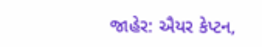જાહેર: ઐયર કેપ્ટન,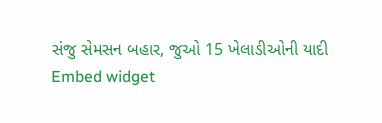સંજુ સેમસન બહાર, જુઓ 15 ખેલાડીઓની યાદી
Embed widget